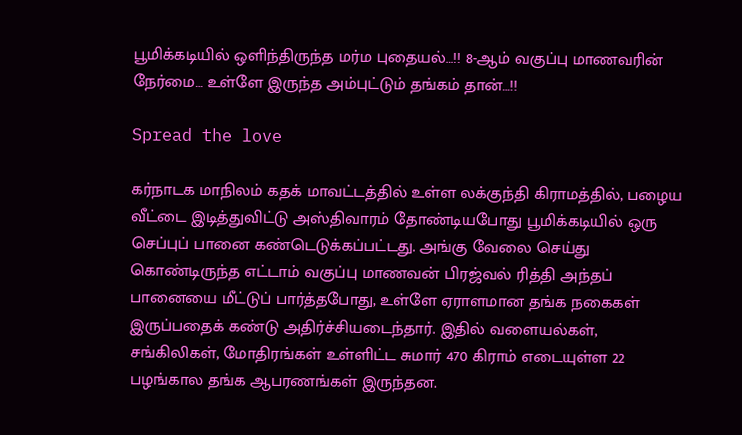பூமிக்கடியில் ஒளிந்திருந்த மர்ம புதையல்…!! 8-ஆம் வகுப்பு மாணவரின் நேர்மை… உள்ளே இருந்த அம்புட்டும் தங்கம் தான்…!!

Spread the love

கர்நாடக மாநிலம் கதக் மாவட்டத்தில் உள்ள லக்குந்தி கிராமத்தில், பழைய வீட்டை இடித்துவிட்டு அஸ்திவாரம் தோண்டியபோது பூமிக்கடியில் ஒரு செப்புப் பானை கண்டெடுக்கப்பட்டது. அங்கு வேலை செய்து கொண்டிருந்த எட்டாம் வகுப்பு மாணவன் பிரஜ்வல் ரித்தி அந்தப் பானையை மீட்டுப் பார்த்தபோது, உள்ளே ஏராளமான தங்க நகைகள் இருப்பதைக் கண்டு அதிர்ச்சியடைந்தார். இதில் வளையல்கள், சங்கிலிகள், மோதிரங்கள் உள்ளிட்ட சுமார் 470 கிராம் எடையுள்ள 22 பழங்கால தங்க ஆபரணங்கள் இருந்தன.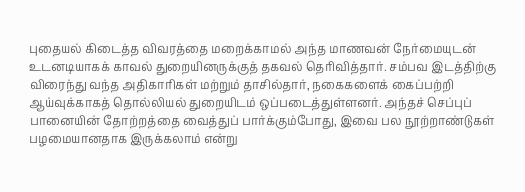புதையல் கிடைத்த விவரத்தை மறைக்காமல் அந்த மாணவன் நேர்மையுடன் உடனடியாகக் காவல் துறையினருக்குத் தகவல் தெரிவித்தார். சம்பவ இடத்திற்கு விரைந்து வந்த அதிகாரிகள் மற்றும் தாசில்தார், நகைகளைக் கைப்பற்றி ஆய்வுக்காகத் தொல்லியல் துறையிடம் ஒப்படைத்துள்ளனர். அந்தச் செப்புப் பானையின் தோற்றத்தை வைத்துப் பார்க்கும்போது, இவை பல நூற்றாண்டுகள் பழமையானதாக இருக்கலாம் என்று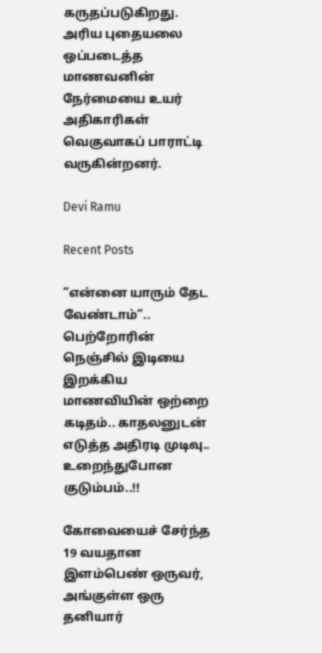கருதப்படுகிறது. அரிய புதையலை ஒப்படைத்த மாணவனின் நேர்மையை உயர் அதிகாரிகள் வெகுவாகப் பாராட்டி வருகின்றனர்.

Devi Ramu

Recent Posts

“என்னை யாரும் தேட வேண்டாம்”.. பெற்றோரின் நெஞ்சில் இடியை இறக்கிய மாணவியின் ஒற்றை கடிதம்.. காதலனுடன் எடுத்த அதிரடி முடிவு.. உறைந்துபோன குடும்பம்..!!

கோவையைச் சேர்ந்த 19 வயதான இளம்பெண் ஒருவர், அங்குள்ள ஒரு தனியார்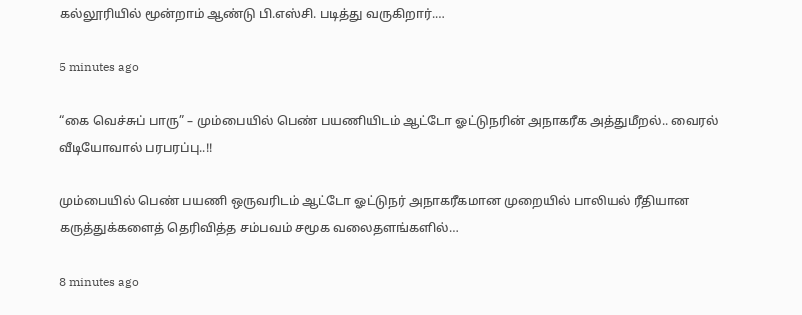கல்லூரியில் மூன்றாம் ஆண்டு பி.எஸ்சி. படித்து வருகிறார்.…

5 minutes ago

“கை வெச்சுப் பாரு” – மும்பையில் பெண் பயணியிடம் ஆட்டோ ஓட்டுநரின் அநாகரீக அத்துமீறல்.. வைரல் வீடியோவால் பரபரப்பு..!!

மும்பையில் பெண் பயணி ஒருவரிடம் ஆட்டோ ஓட்டுநர் அநாகரீகமான முறையில் பாலியல் ரீதியான கருத்துக்களைத் தெரிவித்த சம்பவம் சமூக வலைதளங்களில்…

8 minutes ago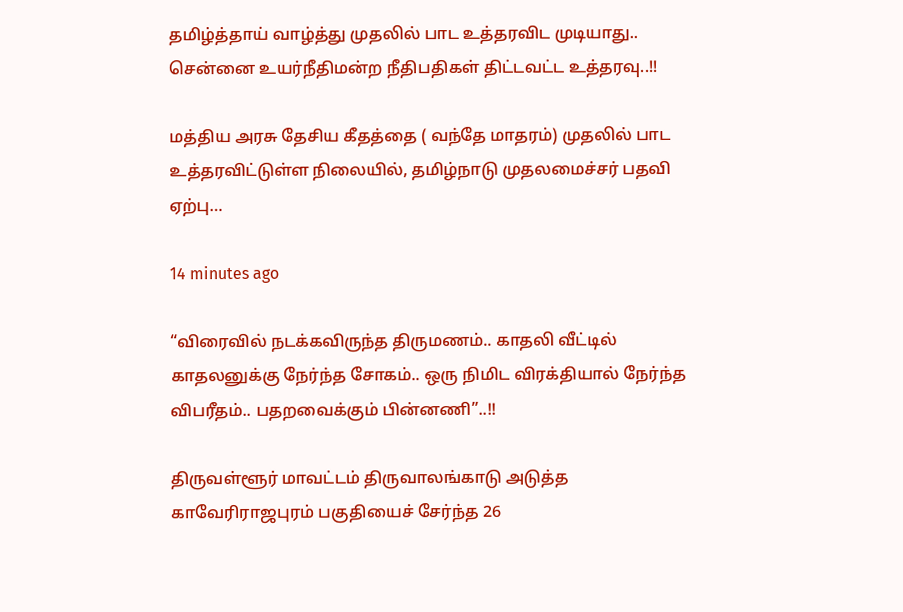தமிழ்த்தாய் வாழ்த்து முதலில் பாட உத்தரவிட முடியாது.. சென்னை உயர்நீதிமன்ற நீதிபதிகள் திட்டவட்ட உத்தரவு..!!

மத்திய அரசு தேசிய கீதத்தை ( வந்தே மாதரம்) முதலில் பாட உத்தரவிட்டுள்ள நிலையில், தமிழ்நாடு முதலமைச்சர் பதவி ஏற்பு…

14 minutes ago

“விரைவில் நடக்கவிருந்த திருமணம்.. காதலி வீட்டில் காதலனுக்கு நேர்ந்த சோகம்.. ஒரு நிமிட விரக்தியால் நேர்ந்த விபரீதம்.. பதறவைக்கும் பின்னணி”..!!

திருவள்ளூர் மாவட்டம் திருவாலங்காடு அடுத்த காவேரிராஜபுரம் பகுதியைச் சேர்ந்த 26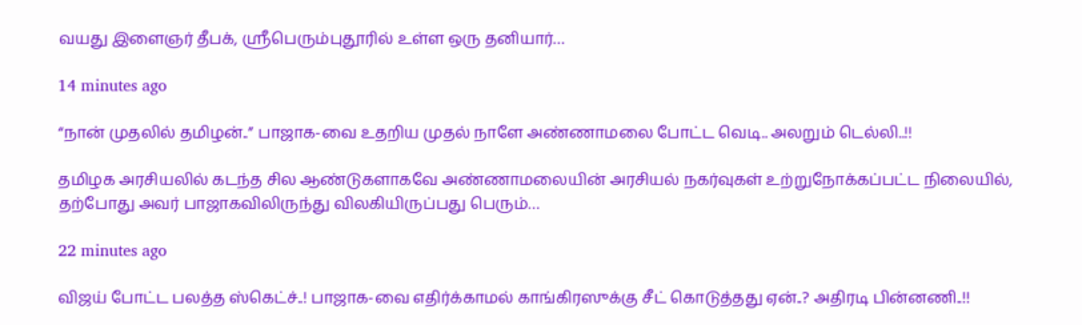வயது இளைஞர் தீபக், ஸ்ரீபெரும்புதூரில் உள்ள ஒரு தனியார்…

14 minutes ago

“நான் முதலில் தமிழன்..” பாஜாக-வை உதறிய முதல் நாளே அண்ணாமலை போட்ட வெடி.. அலறும் டெல்லி..!!

தமிழக அரசியலில் கடந்த சில ஆண்டுகளாகவே அண்ணாமலையின் அரசியல் நகர்வுகள் உற்றுநோக்கப்பட்ட நிலையில், தற்போது அவர் பாஜாகவிலிருந்து விலகியிருப்பது பெரும்…

22 minutes ago

விஜய் போட்ட பலத்த ஸ்கெட்ச்..! பாஜாக-வை எதிர்க்காமல் காங்கிரஸுக்கு சீட் கொடுத்தது ஏன்..? அதிரடி பின்னணி..!!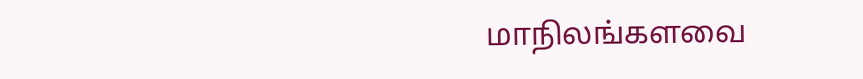மாநிலங்களவை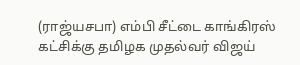(ராஜ்யசபா) எம்பி சீட்டை காங்கிரஸ் கட்சிக்கு தமிழக முதல்வர் விஜய்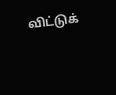விட்டுக்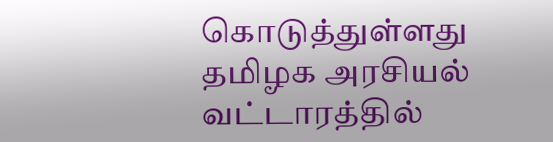கொடுத்துள்ளது தமிழக அரசியல் வட்டாரத்தில்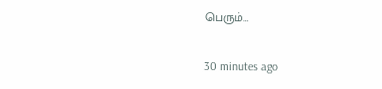பெரும்…

30 minutes ago